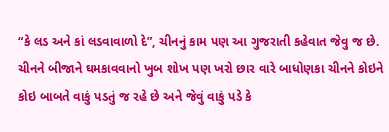“કે લડ અને કાં લડવાવાળો દે”, ચીનનું કામ પણ આ ગુજરાતી કહેવાત જેવુ જ છે. ચીનને બીજાને ઘમકાવવાનો ખુબ શોખ પણ ખરો છાર વારે બાધોણકા ચીનને કોઇને કોઇ બાબતે વાકું પડતું જ રહે છે અને જેવું વાકું પડે કે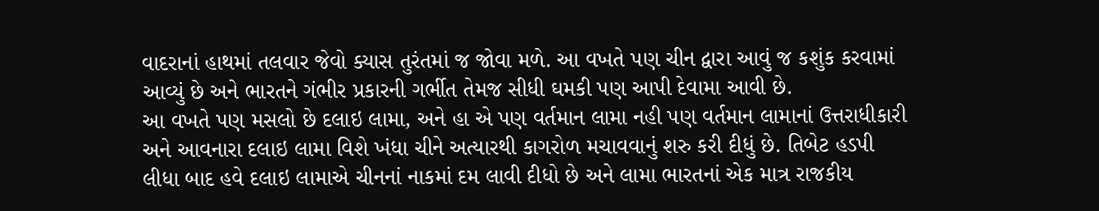વાદરાનાં હાથમાં તલવાર જેવો ક્યાસ તુરંતમાં જ જોવા મળે. આ વખતે પણ ચીન દ્વારા આવું જ કશુંક કરવામાં આવ્યું છે અને ભારતને ગંભીર પ્રકારની ગર્ભીત તેમજ સીધી ઘમકી પણ આપી દેવામા આવી છે.
આ વખતે પણ મસલો છે દલાઇ લામા, અને હા એ પણ વર્તમાન લામા નહી પણ વર્તમાન લામાનાં ઉત્તરાધીકારી અને આવનારા દલાઇ લામા વિશે ખંધા ચીને અત્યારથી કાગરોળ મચાવવાનું શરુ કરી દીધું છે. તિબેટ હડપી લીધા બાદ હવે દલાઇ લામાએ ચીનનાં નાકમાં દમ લાવી દીધો છે અને લામા ભારતનાં એક માત્ર રાજકીય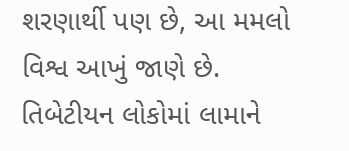શરણાર્થી પણ છે, આ મમલો વિશ્વ આખું જાણે છે. તિબેટીયન લોકોમાં લામાને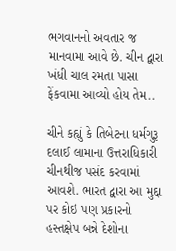ભગવાનનો અવતાર જ માનવામા આવે છે. ચીન દ્વારા ખંધી ચાલ રમતા પાસા ફેંકવામા આવ્યો હોય તેમ..

ચીને કહ્યું કે તિબેટના ધર્મગુરૂ દલાઈ લામાના ઉત્તરાધિકારી ચીનથીજ પસંદ કરવામાં આવશે. ભારત દ્વારા આ મુદ્દા પર કોઇ પણ પ્રકારનો હસ્તક્ષેપ બન્ને દેશોના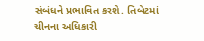સંબંધને પ્રભાવિત કરશે. તિબેટમાં ચીનના અધિકારી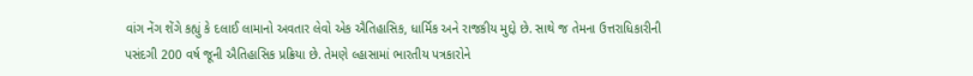વાંગ નેંગ શેંગે કહ્યું કે દલાઈ લામાનો અવતાર લેવો એક ઐતિહાસિક, ધાર્મિક અને રાજકીય મુદ્દો છે. સાથે જ તેમના ઉત્તરાધિકારીની પસંદગી 200 વર્ષ જૂની ઐતિહાસિક પ્રક્રિયા છે. તેમણે લ્હાસામાં ભારતીય પત્રકારોને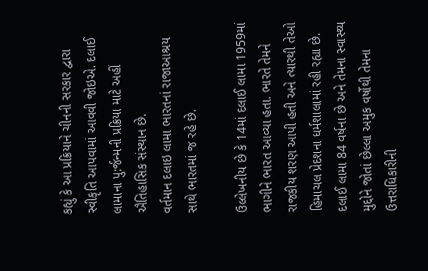કહ્યું કે આ પ્રક્રિયાને ચીનની સરકાર દ્વારા સ્વીકૃતિ આપવામાં આવવી જોઇએ. દલાઈ લામાના પુ:ર્જન્મની પ્રક્રિયા માટે અહીં ઐતિહાસિક સંસ્થાન છે.
વર્તમાન દલાઇ લામા ભારતનાં રાજાઆશ્રય સાથે ભારતમાં જ રહે છે.

ઉલ્લેખનીય છે કે 14માં દલાઈ લામા 1959માં ભાગીને ભારત આવ્યા હતા. ભારતે તેમને રાજકીય શરણ આપી હતી અને ત્યારથી તેઓ હિમાચલ પ્રેદશના ધર્મશાલામાં રહી રહ્યા છે. દલાઈ લામા 84 વર્ષના છે અને તેમના સ્વાસ્થ્ય મુદ્દોને જોતાં છેલ્લા અમુક વર્ષોથી તેમના ઉત્તરાધિકારીની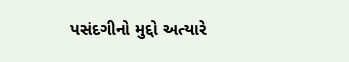પસંદગીનો મુદ્દો અત્યારે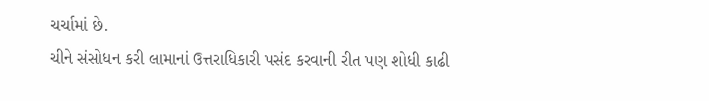ચર્ચામાં છે.
ચીને સંસોધન કરી લામાનાં ઉત્તરાધિકારી પસંદ કરવાની રીત પણ શોધી કાઢી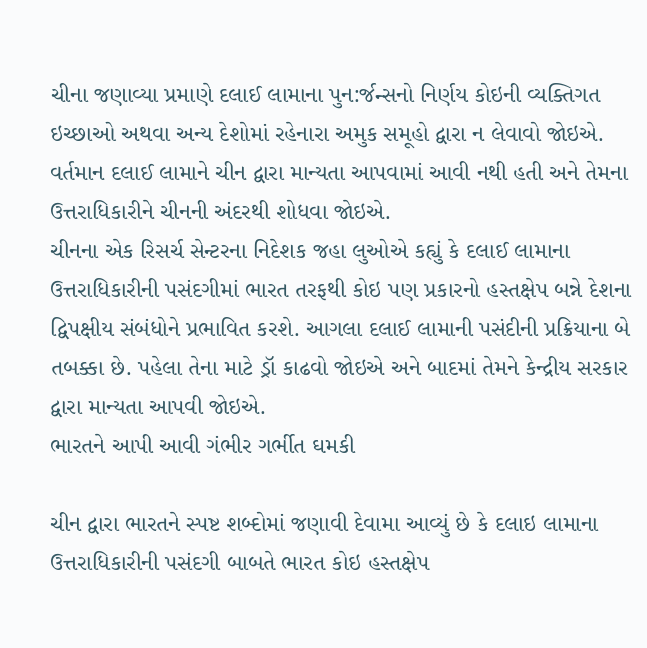ચીના જણાવ્યા પ્રમાણે દલાઈ લામાના પુન:ર્જન્સનો નિર્ણય કોઇની વ્યક્તિગત ઇચ્છાઓ અથવા અન્ય દેશોમાં રહેનારા અમુક સમૂહો દ્વારા ન લેવાવો જોઇએ. વર્તમાન દલાઈ લામાને ચીન દ્વારા માન્યતા આપવામાં આવી નથી હતી અને તેમના ઉત્તરાધિકારીને ચીનની અંદરથી શોધવા જોઇએ.
ચીનના એક રિસર્ચ સેન્ટરના નિદેશક જહા લુઓએ કહ્યું કે દલાઈ લામાના ઉત્તરાધિકારીની પસંદગીમાં ભારત તરફથી કોઇ પણ પ્રકારનો હસ્તક્ષેપ બન્ને દેશના દ્વિપક્ષીય સંબંધોને પ્રભાવિત કરશે. આગલા દલાઈ લામાની પસંદીની પ્રક્રિયાના બે તબક્કા છે. પહેલા તેના માટે ડ્રૉ કાઢવો જોઇએ અને બાદમાં તેમને કેન્દ્રીય સરકાર દ્વારા માન્યતા આપવી જોઇએ.
ભારતને આપી આવી ગંભીર ગર્ભીત ઘમકી

ચીન દ્વારા ભારતને સ્પષ્ટ શબ્દોમાં જણાવી દેવામા આવ્યું છે કે દલાઇ લામાના ઉત્તરાધિકારીની પસંદગી બાબતે ભારત કોઇ હસ્તક્ષેપ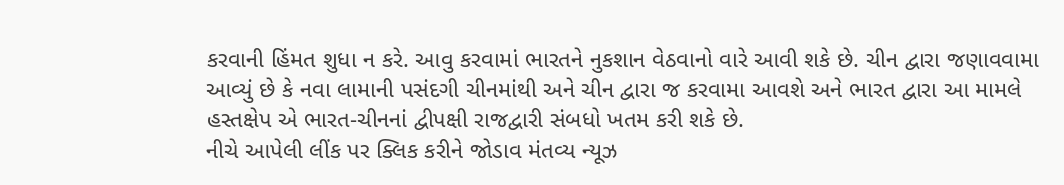કરવાની હિંમત શુધા ન કરે. આવુ કરવામાં ભારતને નુકશાન વેઠવાનો વારે આવી શકે છે. ચીન દ્વારા જણાવવામા આવ્યું છે કે નવા લામાની પસંદગી ચીનમાંથી અને ચીન દ્વારા જ કરવામા આવશે અને ભારત દ્વારા આ મામલે હસ્તક્ષેપ એ ભારત-ચીનનાં દ્વીપક્ષી રાજદ્વારી સંબધો ખતમ કરી શકે છે.
નીચે આપેલી લીંક પર ક્લિક કરીને જોડાવ મંતવ્ય ન્યૂઝ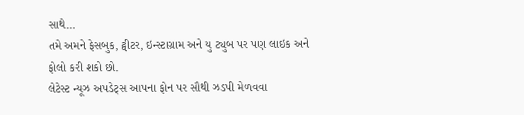સાથે…
તમે અમને ફેસબુક, ટ્વીટર, ઇન્સ્ટાગ્રામ અને યુ ટ્યુબ પર પણ લાઇક અને ફોલો કરી શકો છો.
લેટેસ્ટ ન્યૂઝ અપડેટ્સ આપના ફોન પર સૌથી ઝડપી મેળવવા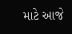માટે આજે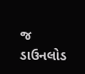જ ડાઉનલોડ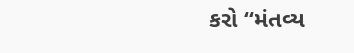કરો “મંતવ્ય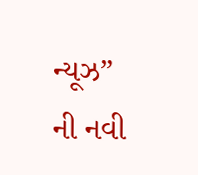ન્યૂઝ” ની નવી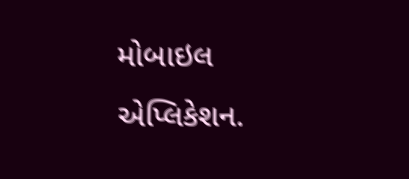મોબાઇલ એપ્લિકેશન.